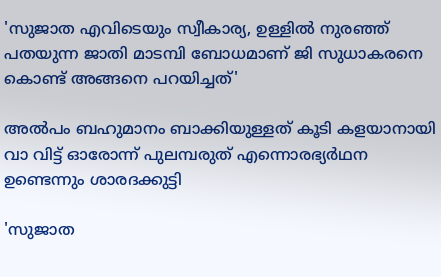'സുജാത എവിടെയും സ്വീകാര്യ, ഉള്ളിൽ നുരഞ്ഞ് പതയുന്ന ജാതി മാടമ്പി ബോധമാണ് ജി സുധാകരനെ കൊണ്ട് അങ്ങനെ പറയിച്ചത്'

അല്‍പം ബഹുമാനം ബാക്കിയുള്ളത് കൂടി കളയാനായി വാ വിട്ട് ഓരോന്ന് പുലമ്പരുത് എന്നൊരഭ്യര്‍ഥന ഉണ്ടെന്നും ശാരദക്കുട്ടി

'സുജാത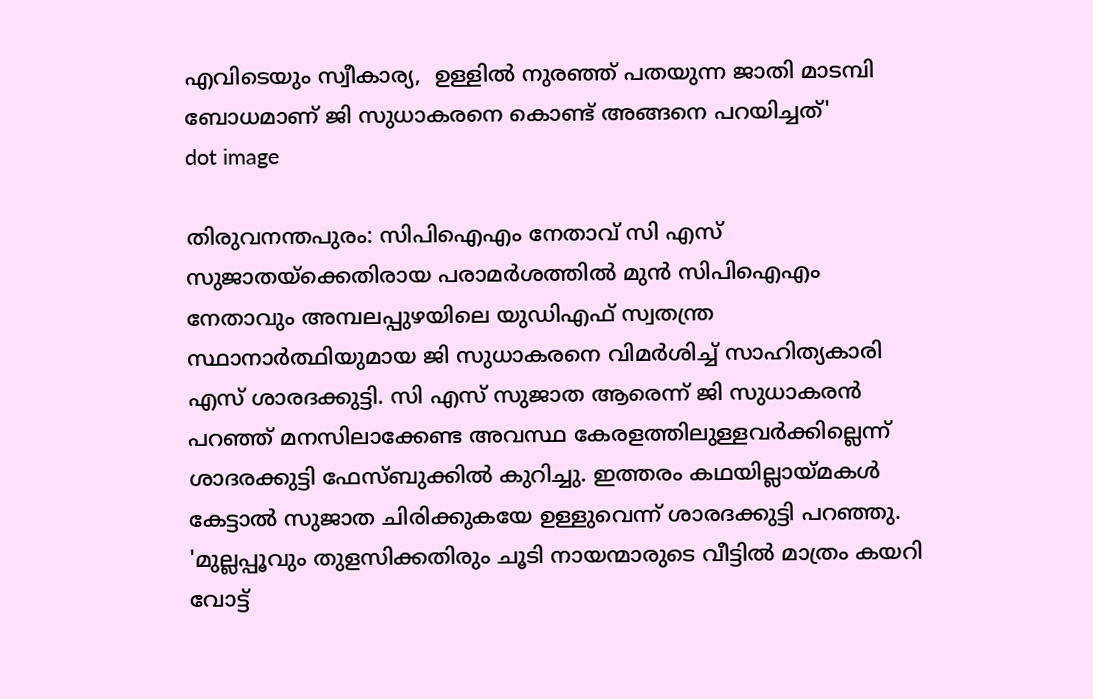എവിടെയും സ്വീകാര്യ,  ഉള്ളിൽ നുരഞ്ഞ് പതയുന്ന ജാതി മാടമ്പി ബോധമാണ് ജി സുധാകരനെ കൊണ്ട് അങ്ങനെ പറയിച്ചത്'
dot image

തിരുവനന്തപുരം: സിപിഐഎം നേതാവ് സി എസ് സുജാതയ്‌ക്കെതിരായ പരാമര്‍ശത്തില്‍ മുൻ സിപിഐഎം നേതാവും അമ്പലപ്പുഴയിലെ യുഡിഎഫ് സ്വതന്ത്ര സ്ഥാനാര്‍ത്ഥിയുമായ ജി സുധാകരനെ വിമര്‍ശിച്ച് സാഹിത്യകാരി എസ് ശാരദക്കുട്ടി. സി എസ് സുജാത ആരെന്ന് ജി സുധാകരന്‍ പറഞ്ഞ് മനസിലാക്കേണ്ട അവസ്ഥ കേരളത്തിലുള്ളവര്‍ക്കില്ലെന്ന് ശാദരക്കുട്ടി ഫേസ്ബുക്കില്‍ കുറിച്ചു. ഇത്തരം കഥയില്ലായ്മകള്‍ കേട്ടാല്‍ സുജാത ചിരിക്കുകയേ ഉള്ളുവെന്ന് ശാരദക്കുട്ടി പറഞ്ഞു. 'മുല്ലപ്പൂവും തുളസിക്കതിരും ചൂടി നായന്മാരുടെ വീട്ടില്‍ മാത്രം കയറി വോട്ട്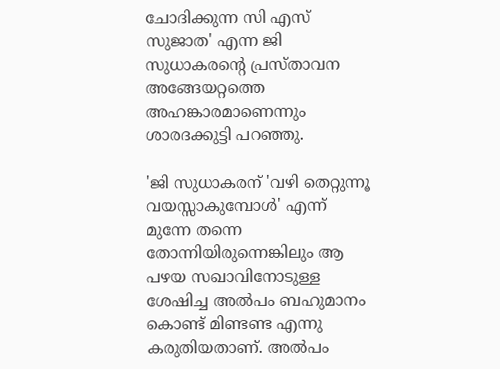ചോദിക്കുന്ന സി എസ് സുജാത' എന്ന ജി സുധാകരന്റെ പ്രസ്താവന അങ്ങേയറ്റത്തെ അഹങ്കാരമാണെന്നും ശാരദക്കുട്ടി പറഞ്ഞു.

'ജി സുധാകരന് 'വഴി തെറ്റുന്നൂ വയസ്സാകുമ്പോള്‍' എന്ന് മുന്നേ തന്നെ തോന്നിയിരുന്നെങ്കിലും ആ പഴയ സഖാവിനോടുള്ള ശേഷിച്ച അല്‍പം ബഹുമാനം കൊണ്ട് മിണ്ടണ്ട എന്നു കരുതിയതാണ്. അല്‍പം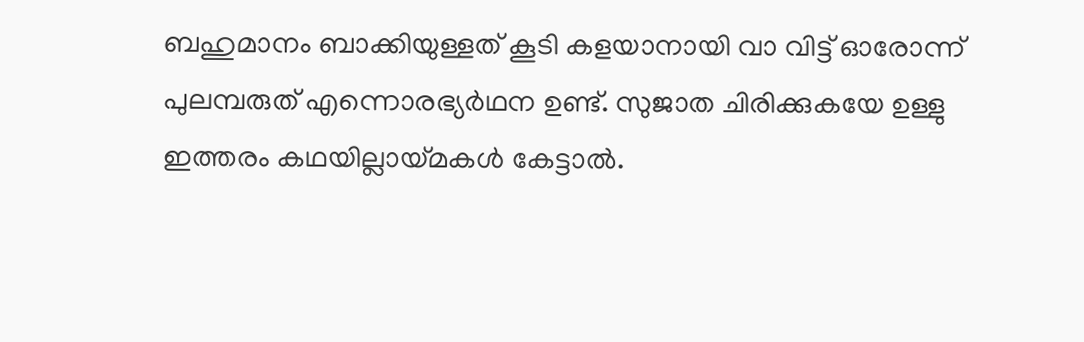ബഹുമാനം ബാക്കിയുള്ളത് കൂടി കളയാനായി വാ വിട്ട് ഓരോന്ന് പുലമ്പരുത് എന്നൊരഭ്യര്‍ഥന ഉണ്ട്. സുജാത ചിരിക്കുകയേ ഉള്ളു ഇത്തരം കഥയില്ലായ്മകള്‍ കേട്ടാല്‍.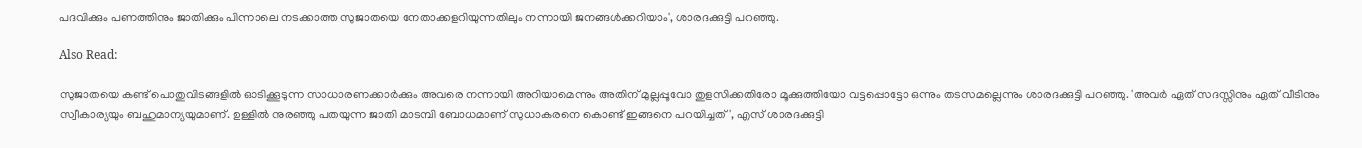പദവിക്കും പണത്തിനും ജാതിക്കും പിന്നാലെ നടക്കാത്ത സുജാതയെ നേതാക്കളറിയുന്നതിലും നന്നായി ജനങ്ങള്‍ക്കറിയാം', ശാരദക്കുട്ടി പറഞ്ഞു.

Also Read:

സുജാതയെ കണ്ട് പൊതുവിടങ്ങളില്‍ ഓടിക്കൂടുന്ന സാധാരണക്കാര്‍ക്കും അവരെ നന്നായി അറിയാമെന്നും അതിന് മുല്ലപ്പൂവോ തുളസിക്കതിരോ മൂക്കുത്തിയോ വട്ടപ്പൊട്ടോ ഒന്നും തടസമല്ലെന്നും ശാരദക്കുട്ടി പറഞ്ഞു. 'അവര്‍ ഏത് സദസ്സിനും ഏത് വീടിനും സ്വീകാര്യയും ബഹുമാന്യയുമാണ്. ഉള്ളില്‍ നുരഞ്ഞു പതയുന്ന ജാതി മാടമ്പി ബോധമാണ് സുധാകരനെ കൊണ്ട് ഇങ്ങനെ പറയിച്ചത്', എസ് ശാരദക്കുട്ടി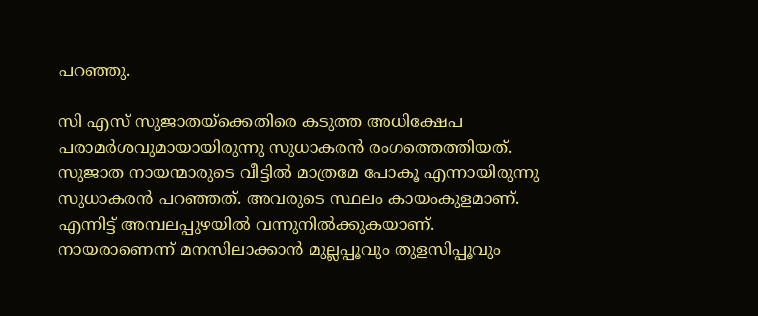പറഞ്ഞു.

സി എസ് സുജാതയ്ക്കെതിരെ കടുത്ത അധിക്ഷേപ പരാമര്‍ശവുമായായിരുന്നു സുധാകരന്‍ രംഗത്തെത്തിയത്. സുജാത നായന്മാരുടെ വീട്ടില്‍ മാത്രമേ പോകൂ എന്നായിരുന്നു സുധാകരന്‍ പറഞ്ഞത്. അവരുടെ സ്ഥലം കായംകുളമാണ്. എന്നിട്ട് അമ്പലപ്പുഴയില്‍ വന്നുനില്‍ക്കുകയാണ്. നായരാണെന്ന് മനസിലാക്കാന്‍ മുല്ലപ്പൂവും തുളസിപ്പൂവും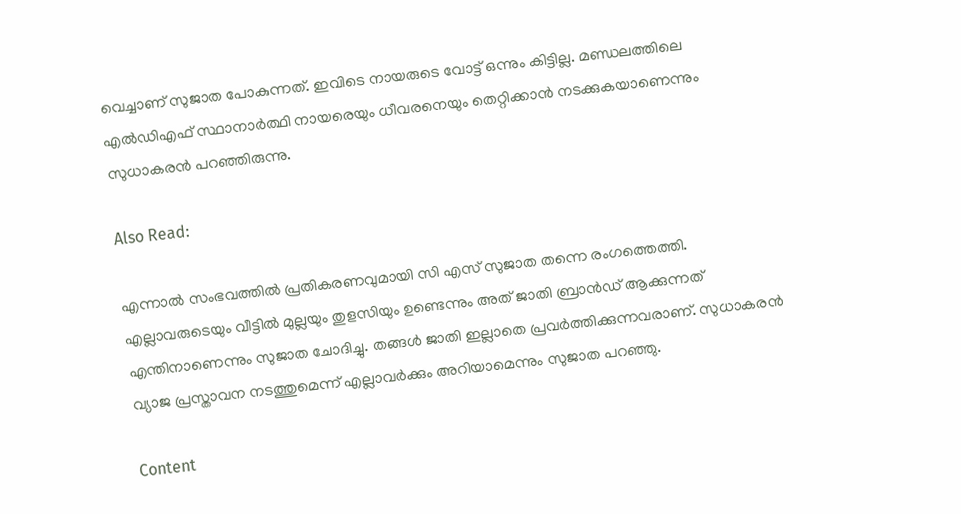വെച്ചാണ് സുജാത പോകുന്നത്. ഇവിടെ നായരുടെ വോട്ട് ഒന്നും കിട്ടില്ല. മണ്ഡലത്തിലെ എല്‍ഡിഎഫ് സ്ഥാനാര്‍ത്ഥി നായരെയും ധീവരനെയും തെറ്റിക്കാന്‍ നടക്കുകയാണെന്നും സുധാകരന്‍ പറഞ്ഞിരുന്നു.

Also Read:

എന്നാല്‍ സംഭവത്തില്‍ പ്രതികരണവുമായി സി എസ് സുജാത തന്നെ രംഗത്തെത്തി. എല്ലാവരുടെയും വീട്ടില്‍ മുല്ലയും തുളസിയും ഉണ്ടെന്നും അത് ജാതി ബ്രാന്‍ഡ് ആക്കുന്നത് എന്തിനാണെന്നും സുജാത ചോദിച്ചു. തങ്ങള്‍ ജാതി ഇല്ലാതെ പ്രവര്‍ത്തിക്കുന്നവരാണ്. സുധാകരന്‍ വ്യാജ പ്രസ്താവന നടത്തുമെന്ന് എല്ലാവര്‍ക്കും അറിയാമെന്നും സുജാത പറഞ്ഞു.

Content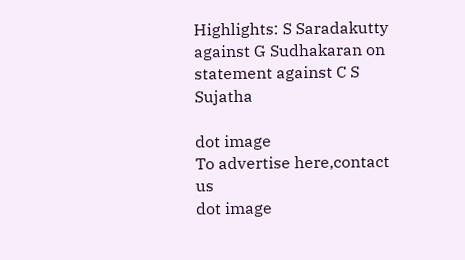Highlights: S Saradakutty against G Sudhakaran on statement against C S Sujatha

dot image
To advertise here,contact us
dot image